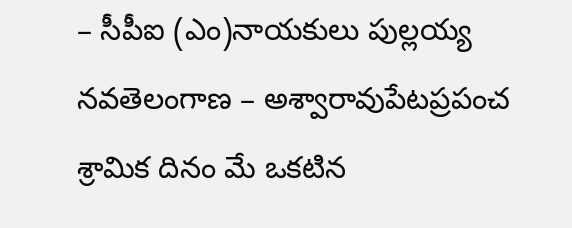– సీపీఐ (ఎం)నాయకులు పుల్లయ్య నవతెలంగాణ – అశ్వారావుపేటప్రపంచ శ్రామిక దినం మే ఒకటిన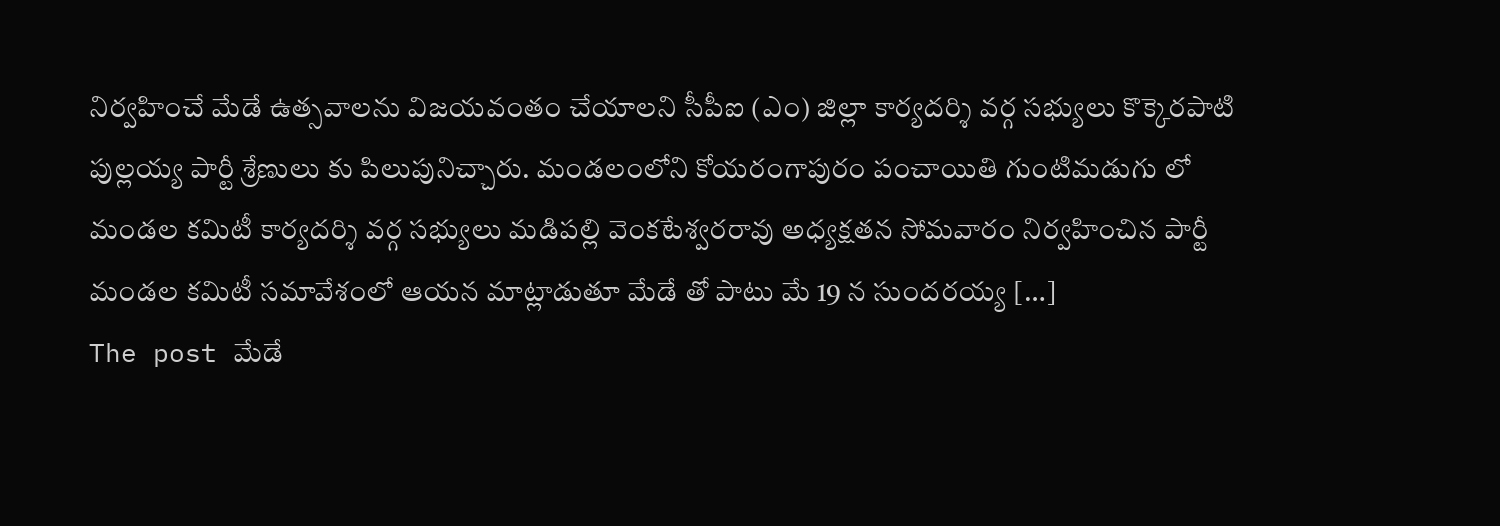నిర్వహించే మేడే ఉత్సవాలను విజయవంతం చేయాలని సీపీఐ (ఎం) జిల్లా కార్యదర్శి వర్గ సభ్యులు కొక్కెరపాటి పుల్లయ్య పార్టీ శ్రేణులు కు పిలుపునిచ్చారు. మండలంలోని కోయరంగాపురం పంచాయితి గుంటిమడుగు లో మండల కమిటీ కార్యదర్శి వర్గ సభ్యులు మడిపల్లి వెంకటేశ్వరరావు అధ్యక్షతన సోమవారం నిర్వహించిన పార్టీ మండల కమిటీ సమావేశంలో ఆయన మాట్లాడుతూ మేడే తో పాటు మే 19 న సుందరయ్య […]
The post మేడే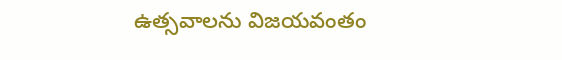ఉత్సవాలను విజయవంతం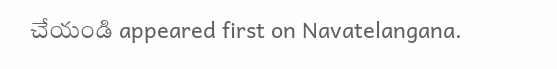చేయండి appeared first on Navatelangana.